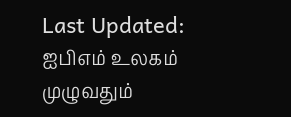Last Updated:
ஐபிஎம் உலகம் முழுவதும்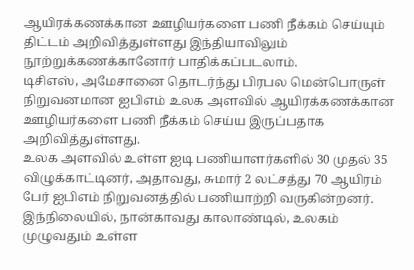ஆயிரக்கணக்கான ஊழியர்களை பணி நீக்கம் செய்யும் திட்டம் அறிவித்துள்ளது இந்தியாவிலும் நூற்றுக்கணக்கானோர் பாதிக்கப்படலாம்.
டிசிஎஸ், அமேசானை தொடர்ந்து பிரபல மென்பொருள் நிறுவனமான ஐபிஎம் உலக அளவில் ஆயிரக்கணக்கான ஊழியர்களை பணி நீக்கம் செய்ய இருப்பதாக அறிவித்துள்ளது.
உலக அளவில் உள்ள ஐடி பணியாளர்களில் 30 முதல் 35 விழுக்காட்டினர், அதாவது, சுமார் 2 லட்சத்து 70 ஆயிரம் பேர் ஐபிஎம் நிறுவனத்தில் பணியாற்றி வருகின்றனர். இந்நிலையில், நான்காவது காலாண்டில், உலகம் முழுவதும் உள்ள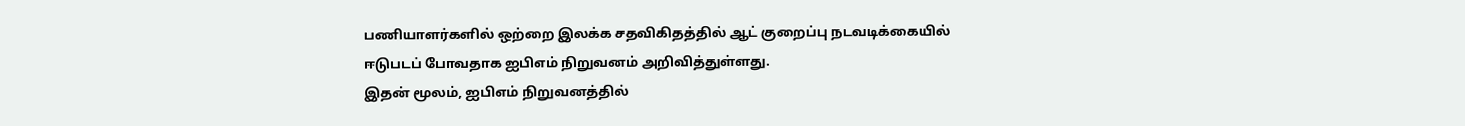பணியாளர்களில் ஒற்றை இலக்க சதவிகிதத்தில் ஆட் குறைப்பு நடவடிக்கையில் ஈடுபடப் போவதாக ஐபிஎம் நிறுவனம் அறிவித்துள்ளது.
இதன் மூலம், ஐபிஎம் நிறுவனத்தில்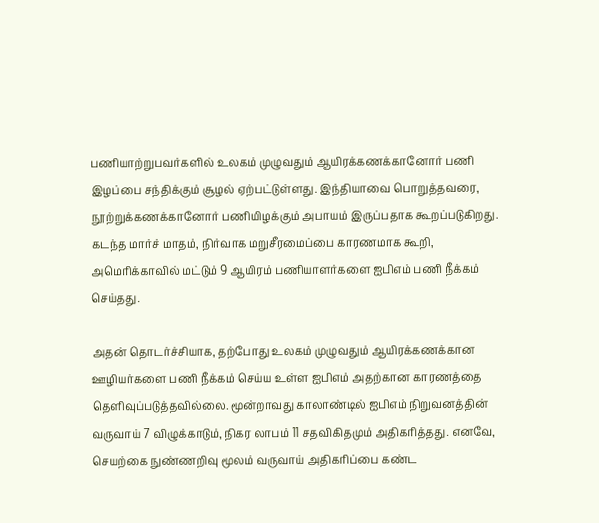பணியாற்றுபவர்களில் உலகம் முழுவதும் ஆயிரக்கணக்கானோர் பணி இழப்பை சந்திக்கும் சூழல் ஏற்பட்டுள்ளது. இந்தியாவை பொறுத்தவரை, நூற்றுக்கணக்கானோர் பணியிழக்கும் அபாயம் இருப்பதாக கூறப்படுகிறது. கடந்த மார்ச் மாதம், நிர்வாக மறுசீரமைப்பை காரணமாக கூறி, அமெரிக்காவில் மட்டும் 9 ஆயிரம் பணியாளர்களை ஐபிஎம் பணி நீக்கம் செய்தது.

அதன் தொடர்ச்சியாக, தற்போது உலகம் முழுவதும் ஆயிரக்கணக்கான ஊழியர்களை பணி நீக்கம் செய்ய உள்ள ஐபிஎம் அதற்கான காரணத்தை தெளிவுப்படுத்தவில்லை. மூன்றாவது காலாண்டில் ஐபிஎம் நிறுவனத்தின் வருவாய் 7 விழுக்காடும், நிகர லாபம் 11 சதவிகிதமும் அதிகரித்தது. எனவே, செயற்கை நுண்ணறிவு மூலம் வருவாய் அதிகரிப்பை கண்ட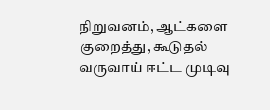நிறுவனம், ஆட்களை குறைத்து, கூடுதல் வருவாய் ஈட்ட முடிவு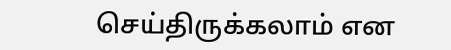செய்திருக்கலாம் என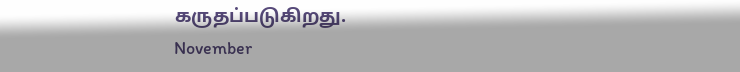கருதப்படுகிறது.
November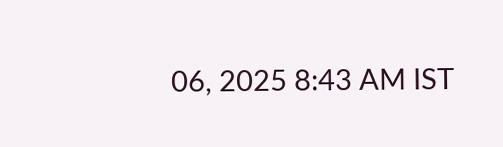06, 2025 8:43 AM IST